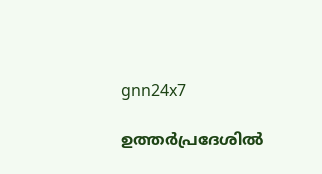gnn24x7

ഉത്തർപ്രദേശിൽ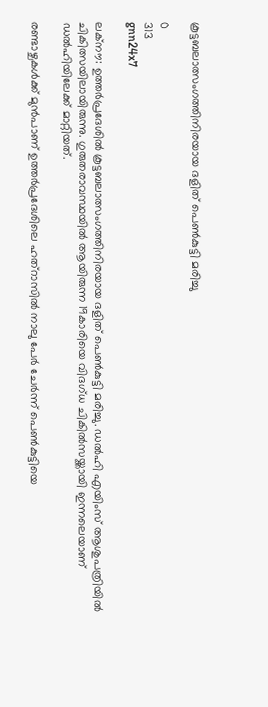കൂട്ടബലാത്സംഗത്തിനിരയായ ദളിത് പെൺകുട്ടി മരിച്ചു

0
313
gnn24x7

ലക്നൗ: ഉത്തർപ്രദേശിൽ കൂട്ടബലാത്സംഗത്തിനിരയായ ദളിത് പെൺകുട്ടി മരിച്ചു. ഡൽഹി എയിംസ് ആശുപത്രിയിൽ ചികിത്സയിലായിരുന്നു. ഗുരുതരാവസ്ഥയിൽ ആയിരുന്ന 19കാരിയെ വിദഗ്ധ ചികിൽസയ്ക്കായി ഇന്നലെയാണ് ഡൽഹിയിലേക്ക് മാറ്റിയത്.

രണ്ടാഴ്ചകൾക്ക് മുൻപാണ് ഉത്തര്‍പ്രദേശിലെ ഹത്‌റാസിൽ നാലു പേര്‍ ചേർന്ന് പെൺകുട്ടിയെ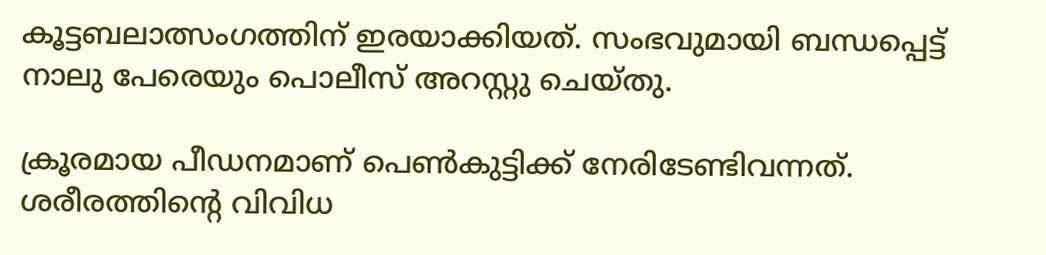കൂട്ടബലാത്സംഗത്തിന് ഇരയാക്കിയത്. സംഭവുമായി ബന്ധപ്പെട്ട് നാലു പേരെയും പൊലീസ് അറസ്റ്റു ചെയ്തു.

ക്രൂരമായ പീഡനമാണ് പെൺകുട്ടിക്ക് നേരിടേണ്ടിവന്നത്. ശരീരത്തിന്റെ വിവിധ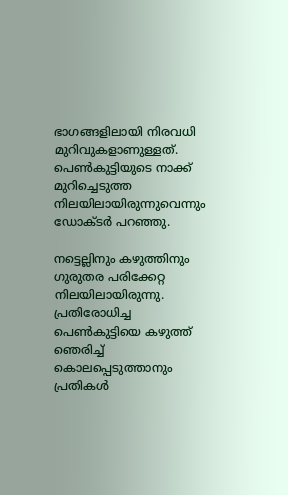ഭാഗങ്ങളിലായി നിരവധി മുറിവുകളാണുള്ളത്. പെണ്‍കുട്ടിയുടെ നാക്ക് മുറിച്ചെടുത്ത നിലയിലായിരുന്നുവെന്നും ഡോക്ടര്‍ പറഞ്ഞു.

നട്ടെല്ലിനും കഴുത്തിനും ഗുരുതര പരിക്കേറ്റ നിലയിലായിരുന്നു. പ്രതിരോധിച്ച പെൺകുട്ടിയെ കഴുത്ത് ഞെരിച്ച് കൊലപ്പെടുത്താനും പ്രതികൾ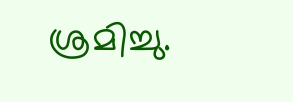ശ്രമിച്ചു.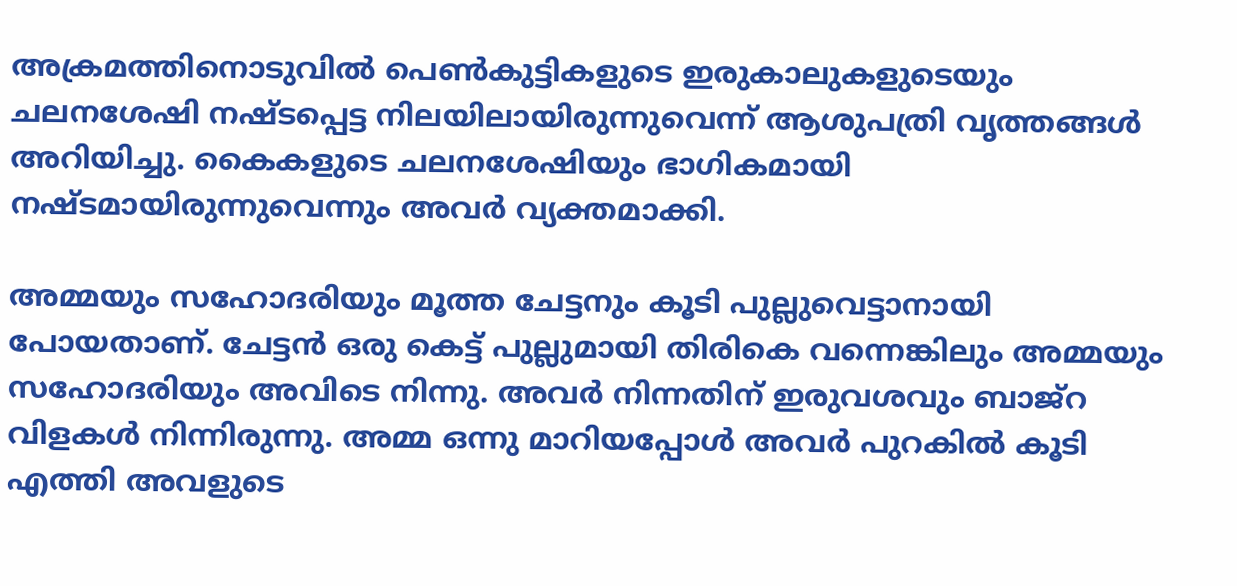അക്രമത്തിനൊടുവിൽ പെൺകുട്ടികളുടെ ഇരുകാലുകളുടെയും ചലനശേഷി നഷ്ടപ്പെട്ട നിലയിലായിരുന്നുവെന്ന് ആശുപത്രി വൃത്തങ്ങൾ അറിയിച്ചു. കൈകളുടെ ചലനശേഷിയും ഭാഗികമായി നഷ്ടമായിരുന്നുവെന്നും അവർ വ്യക്തമാക്കി.

അമ്മയും സഹോദരിയും മൂത്ത ചേട്ടനും കൂടി പുല്ലുവെട്ടാനായി പോയതാണ്. ചേട്ടന്‍ ഒരു കെട്ട് പുല്ലുമായി തിരികെ വന്നെങ്കിലും അമ്മയും സഹോദരിയും അവിടെ നിന്നു. അവര്‍ നിന്നതിന് ഇരുവശവും ബാജ്‌റ വിളകള്‍ നിന്നിരുന്നു. അമ്മ ഒന്നു മാറിയപ്പോള്‍ അവർ പുറകില്‍ കൂടി എത്തി അവളുടെ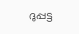ദുപ്പട്ട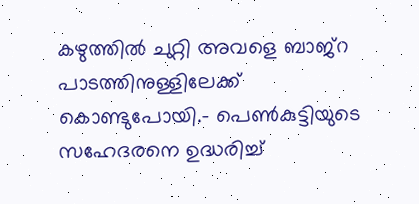കഴുത്തില്‍ ചുറ്റി അവളെ ബാജ്‌റ പാടത്തിനുള്ളിലേക്ക് കൊണ്ടുപോയി.- പെണ്‍കുട്ടിയുടെ സഹേദരനെ ഉദ്ധരിച്ച്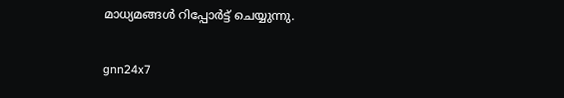മാധ്യമങ്ങൾ റിപ്പോർട്ട് ചെയ്യുന്നു.

gnn24x7